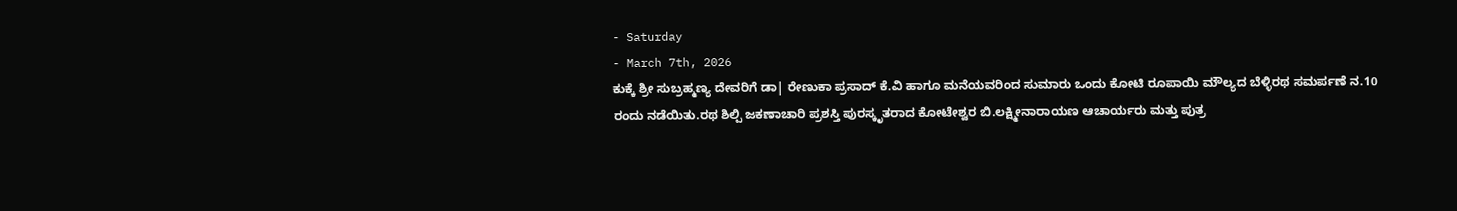- Saturday
- March 7th, 2026
ಕುಕ್ಕೆ ಶ್ರೀ ಸುಬ್ರಹ್ಮಣ್ಯ ದೇವರಿಗೆ ಡಾ| ರೇಣುಕಾ ಪ್ರಸಾದ್ ಕೆ.ವಿ ಹಾಗೂ ಮನೆಯವರಿಂದ ಸುಮಾರು ಒಂದು ಕೋಟಿ ರೂಪಾಯಿ ಮೌಲ್ಯದ ಬೆಳ್ಳಿರಥ ಸಮರ್ಪಣೆ ನ.10 ರಂದು ನಡೆಯಿತು.ರಥ ಶಿಲ್ಪಿ ಜಕಣಾಚಾರಿ ಪ್ರಶಸ್ತಿ ಪುರಸ್ಕೃತರಾದ ಕೋಟೇಶ್ವರ ಬಿ.ಲಕ್ಷ್ಮೀನಾರಾಯಣ ಆಚಾರ್ಯರು ಮತ್ತು ಪುತ್ರ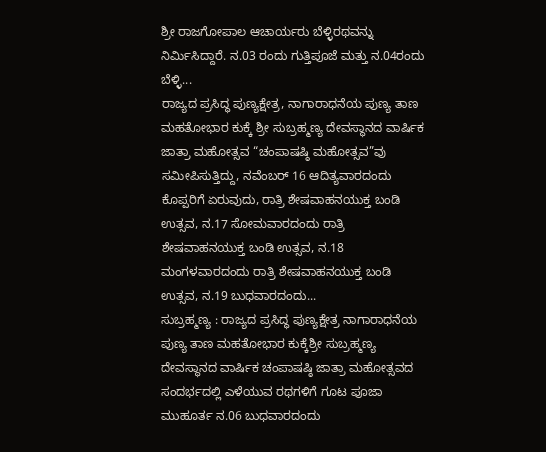ಶ್ರೀ ರಾಜಗೋಪಾಲ ಆಚಾರ್ಯರು ಬೆಳ್ಳಿರಥವನ್ನು ನಿರ್ಮಿಸಿದ್ದಾರೆ. ನ.03 ರಂದು ಗುತ್ತಿಪೂಜೆ ಮತ್ತು ನ.04ರಂದು ಬೆಳ್ಳಿ...
ರಾಜ್ಯದ ಪ್ರಸಿದ್ಧ ಪುಣ್ಯಕ್ಷೇತ್ರ, ನಾಗಾರಾಧನೆಯ ಪುಣ್ಯ ತಾಣ ಮಹತೋಭಾರ ಕುಕ್ಕೆ ಶ್ರೀ ಸುಬ್ರಹ್ಮಣ್ಯ ದೇವಸ್ಥಾನದ ವಾರ್ಷಿಕ ಜಾತ್ರಾ ಮಹೋತ್ಸವ “ಚಂಪಾಷಷ್ಠಿ ಮಹೋತ್ಸವ”ವು ಸಮೀಪಿಸುತ್ತಿದ್ದು, ನವೆಂಬರ್ 16 ಆದಿತ್ಯವಾರದಂದು ಕೊಪ್ಪರಿಗೆ ಏರುವುದು, ರಾತ್ರಿ ಶೇಷವಾಹನಯುಕ್ತ ಬಂಡಿ ಉತ್ಸವ, ನ.17 ಸೋಮವಾರದಂದು ರಾತ್ರಿ ಶೇಷವಾಹನಯುಕ್ತ ಬಂಡಿ ಉತ್ಸವ, ನ.18 ಮಂಗಳವಾರದಂದು ರಾತ್ರಿ ಶೇಷವಾಹನಯುಕ್ತ ಬಂಡಿ ಉತ್ಸವ, ನ.19 ಬುಧವಾರದಂದು...
ಸುಬ್ರಹ್ಮಣ್ಯ : ರಾಜ್ಯದ ಪ್ರಸಿದ್ಧ ಪುಣ್ಯಕ್ಷೇತ್ರ ನಾಗಾರಾಧನೆಯ ಪುಣ್ಯ ತಾಣ ಮಹತೋಭಾರ ಕುಕ್ಕೆಶ್ರೀ ಸುಬ್ರಹ್ಮಣ್ಯ ದೇವಸ್ಥಾನದ ವಾರ್ಷಿಕ ಚಂಪಾಷಷ್ಠಿ ಜಾತ್ರಾ ಮಹೋತ್ಸವದ ಸಂದರ್ಭದಲ್ಲಿ ಎಳೆಯುವ ರಥಗಳಿಗೆ ಗೂಟ ಪೂಜಾ ಮುಹೂರ್ತ ನ.06 ಬುಧವಾರದಂದು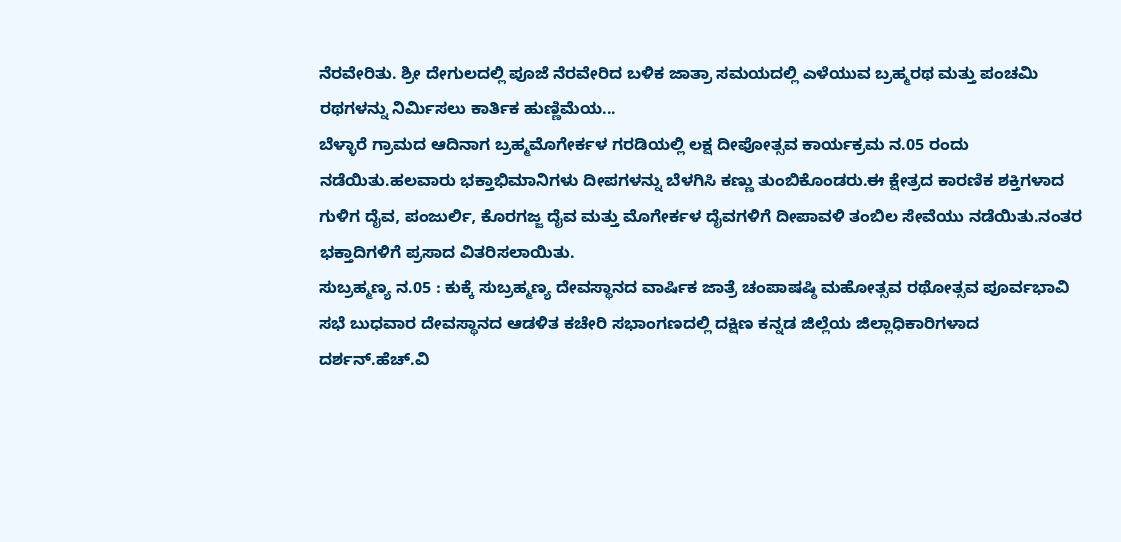ನೆರವೇರಿತು. ಶ್ರೀ ದೇಗುಲದಲ್ಲಿ ಪೂಜೆ ನೆರವೇರಿದ ಬಳಿಕ ಜಾತ್ರಾ ಸಮಯದಲ್ಲಿ ಎಳೆಯುವ ಬ್ರಹ್ಮರಥ ಮತ್ತು ಪಂಚಮಿ ರಥಗಳನ್ನು ನಿರ್ಮಿಸಲು ಕಾರ್ತಿಕ ಹುಣ್ಣಿಮೆಯ...
ಬೆಳ್ಳಾರೆ ಗ್ರಾಮದ ಆದಿನಾಗ ಬ್ರಹ್ಮಮೊಗೇರ್ಕಳ ಗರಡಿಯಲ್ಲಿ ಲಕ್ಷ ದೀಪೋತ್ಸವ ಕಾರ್ಯಕ್ರಮ ನ.05 ರಂದು ನಡೆಯಿತು.ಹಲವಾರು ಭಕ್ತಾಭಿಮಾನಿಗಳು ದೀಪಗಳನ್ನು ಬೆಳಗಿಸಿ ಕಣ್ಣು ತುಂಬಿಕೊಂಡರು.ಈ ಕ್ಷೇತ್ರದ ಕಾರಣಿಕ ಶಕ್ತಿಗಳಾದ ಗುಳಿಗ ದೈವ, ಪಂಜುರ್ಲಿ, ಕೊರಗಜ್ಜ ದೈವ ಮತ್ತು ಮೊಗೇರ್ಕಳ ದೈವಗಳಿಗೆ ದೀಪಾವಳಿ ತಂಬಿಲ ಸೇವೆಯು ನಡೆಯಿತು.ನಂತರ ಭಕ್ತಾದಿಗಳಿಗೆ ಪ್ರಸಾದ ವಿತರಿಸಲಾಯಿತು.
ಸುಬ್ರಹ್ಮಣ್ಯ ನ.05 : ಕುಕ್ಕೆ ಸುಬ್ರಹ್ಮಣ್ಯ ದೇವಸ್ಥಾನದ ವಾರ್ಷಿಕ ಜಾತ್ರೆ ಚಂಪಾಷಷ್ಠಿ ಮಹೋತ್ಸವ ರಥೋತ್ಸವ ಪೂರ್ವಭಾವಿ ಸಭೆ ಬುಧವಾರ ದೇವಸ್ಥಾನದ ಆಡಳಿತ ಕಚೇರಿ ಸಭಾಂಗಣದಲ್ಲಿ ದಕ್ಷಿಣ ಕನ್ನಡ ಜಿಲ್ಲೆಯ ಜಿಲ್ಲಾಧಿಕಾರಿಗಳಾದ ದರ್ಶನ್.ಹೆಚ್.ವಿ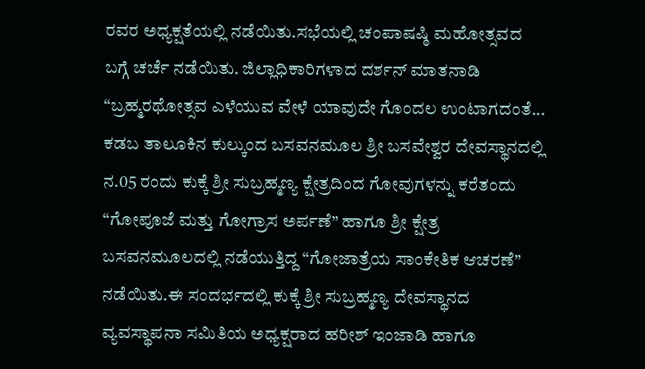ರವರ ಅಧ್ಯಕ್ಷತೆಯಲ್ಲಿ ನಡೆಯಿತು.ಸಭೆಯಲ್ಲಿ ಚಂಪಾಷಷ್ಠಿ ಮಹೋತ್ಸವದ ಬಗ್ಗೆ ಚರ್ಚೆ ನಡೆಯಿತು. ಜಿಲ್ಲಾಧಿಕಾರಿಗಳಾದ ದರ್ಶನ್ ಮಾತನಾಡಿ “ಬ್ರಹ್ಮರಥೋತ್ಸವ ಎಳೆಯುವ ವೇಳೆ ಯಾವುದೇ ಗೊಂದಲ ಉಂಟಾಗದಂತೆ...
ಕಡಬ ತಾಲೂಕಿನ ಕುಲ್ಕುಂದ ಬಸವನಮೂಲ ಶ್ರೀ ಬಸವೇಶ್ವರ ದೇವಸ್ಥಾನದಲ್ಲಿ ನ.05 ರಂದು ಕುಕ್ಕೆ ಶ್ರೀ ಸುಬ್ರಹ್ಮಣ್ಯ ಕ್ಷೇತ್ರದಿಂದ ಗೋವುಗಳನ್ನು ಕರೆತಂದು “ಗೋಪೂಜೆ ಮತ್ತು ಗೋಗ್ರಾಸ ಅರ್ಪಣೆ” ಹಾಗೂ ಶ್ರೀ ಕ್ಷೇತ್ರ ಬಸವನಮೂಲದಲ್ಲಿ ನಡೆಯುತ್ತಿದ್ದ “ಗೋಜಾತ್ರೆಯ ಸಾಂಕೇತಿಕ ಆಚರಣೆ” ನಡೆಯಿತು.ಈ ಸಂದರ್ಭದಲ್ಲಿ ಕುಕ್ಕೆ ಶ್ರೀ ಸುಬ್ರಹ್ಮಣ್ಯ ದೇವಸ್ಥಾನದ ವ್ಯವಸ್ಥಾಪನಾ ಸಮಿತಿಯ ಅಧ್ಯಕ್ಷರಾದ ಹರೀಶ್ ಇಂಜಾಡಿ ಹಾಗೂ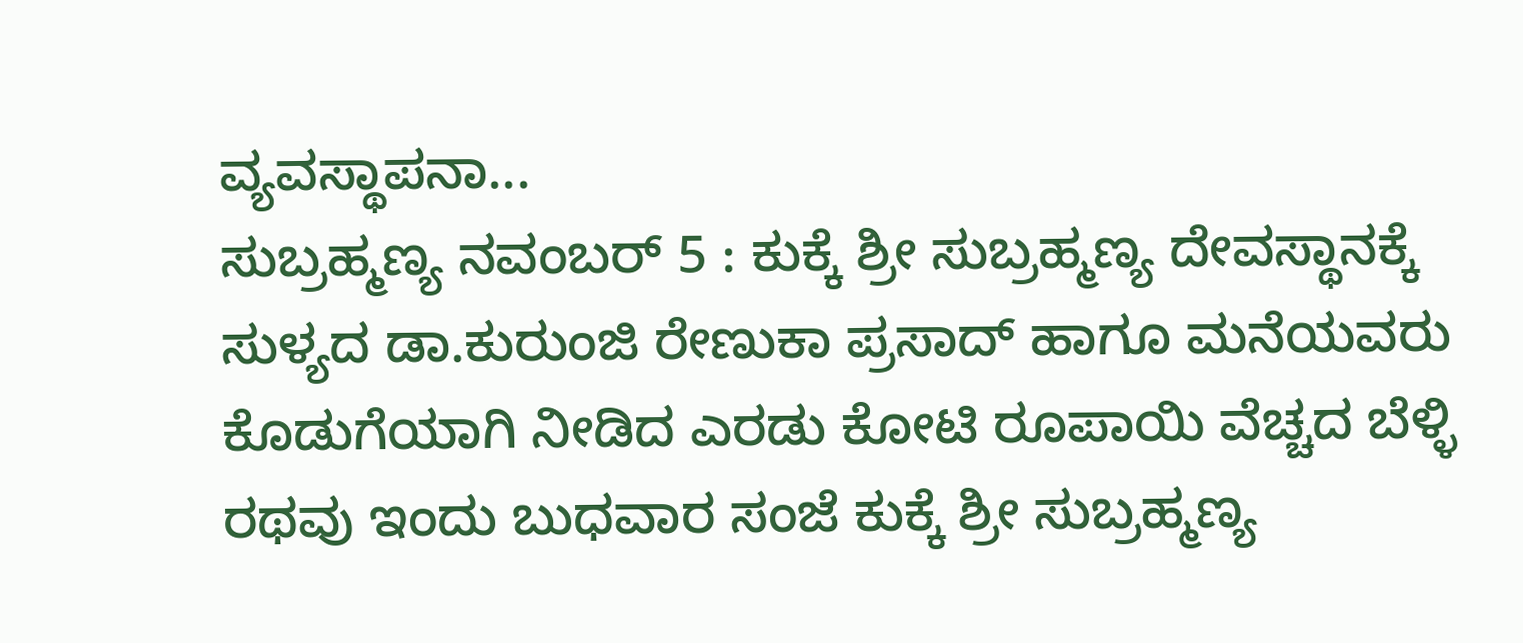ವ್ಯವಸ್ಥಾಪನಾ...
ಸುಬ್ರಹ್ಮಣ್ಯ ನವಂಬರ್ 5 : ಕುಕ್ಕೆ ಶ್ರೀ ಸುಬ್ರಹ್ಮಣ್ಯ ದೇವಸ್ಥಾನಕ್ಕೆ ಸುಳ್ಯದ ಡಾ.ಕುರುಂಜಿ ರೇಣುಕಾ ಪ್ರಸಾದ್ ಹಾಗೂ ಮನೆಯವರು ಕೊಡುಗೆಯಾಗಿ ನೀಡಿದ ಎರಡು ಕೋಟಿ ರೂಪಾಯಿ ವೆಚ್ಚದ ಬೆಳ್ಳಿ ರಥವು ಇಂದು ಬುಧವಾರ ಸಂಜೆ ಕುಕ್ಕೆ ಶ್ರೀ ಸುಬ್ರಹ್ಮಣ್ಯ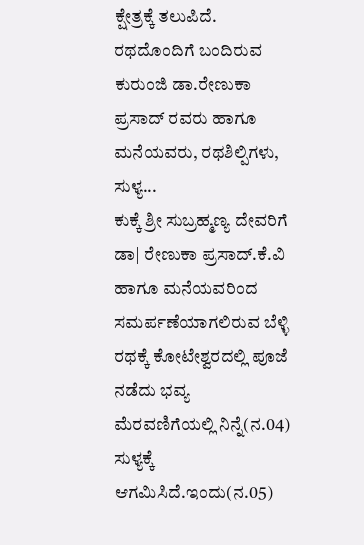ಕ್ಷೇತ್ರಕ್ಕೆ ತಲುಪಿದೆ. ರಥದೊಂದಿಗೆ ಬಂದಿರುವ ಕುರುಂಜಿ ಡಾ.ರೇಣುಕಾ ಪ್ರಸಾದ್ ರವರು ಹಾಗೂ ಮನೆಯವರು, ರಥಶಿಲ್ಪಿಗಳು, ಸುಳ್ಯ...
ಕುಕ್ಕೆ ಶ್ರೀ ಸುಬ್ರಹ್ಮಣ್ಯ ದೇವರಿಗೆ ಡಾ| ರೇಣುಕಾ ಪ್ರಸಾದ್.ಕೆ.ವಿ ಹಾಗೂ ಮನೆಯವರಿಂದ ಸಮರ್ಪಣೆಯಾಗಲಿರುವ ಬೆಳ್ಳಿ ರಥಕ್ಕೆ ಕೋಟೇಶ್ವರದಲ್ಲಿ ಪೂಜೆ ನಡೆದು ಭವ್ಯ ಮೆರವಣಿಗೆಯಲ್ಲಿ ನಿನ್ನೆ(ನ.04) ಸುಳ್ಯಕ್ಕೆ ಆಗಮಿಸಿದೆ.ಇಂದು(ನ.05)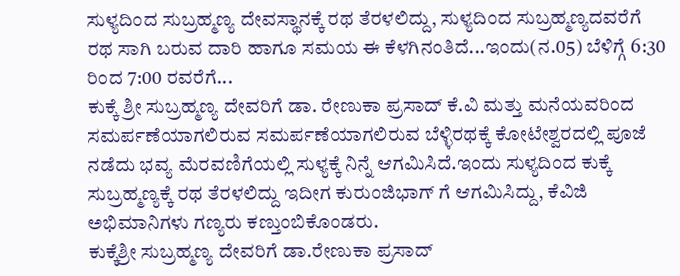ಸುಳ್ಯದಿಂದ ಸುಬ್ರಹ್ಮಣ್ಯ ದೇವಸ್ಥಾನಕ್ಕೆ ರಥ ತೆರಳಲಿದ್ದು, ಸುಳ್ಯದಿಂದ ಸುಬ್ರಹ್ಮಣ್ಯದವರೆಗೆ ರಥ ಸಾಗಿ ಬರುವ ದಾರಿ ಹಾಗೂ ಸಮಯ ಈ ಕೆಳಗಿನಂತಿದೆ...ಇಂದು(ನ.05) ಬೆಳಿಗ್ಗೆ 6:30 ರಿಂದ 7:00 ರವರೆಗೆ...
ಕುಕ್ಕೆ ಶ್ರೀ ಸುಬ್ರಹ್ಮಣ್ಯ ದೇವರಿಗೆ ಡಾ. ರೇಣುಕಾ ಪ್ರಸಾದ್ ಕೆ.ವಿ ಮತ್ತು ಮನೆಯವರಿಂದ ಸಮರ್ಪಣೆಯಾಗಲಿರುವ ಸಮರ್ಪಣೆಯಾಗಲಿರುವ ಬೆಳ್ಳಿರಥಕ್ಕೆ ಕೋಟೇಶ್ವರದಲ್ಲಿ ಪೂಜೆ ನಡೆದು ಭವ್ಯ ಮೆರವಣಿಗೆಯಲ್ಲಿ ಸುಳ್ಯಕ್ಕೆ ನಿನ್ನೆ ಆಗಮಿಸಿದೆ.ಇಂದು ಸುಳ್ಯದಿಂದ ಕುಕ್ಕೆ ಸುಬ್ರಹ್ಮಣ್ಯಕ್ಕೆ ರಥ ತೆರಳಲಿದ್ದು ಇದೀಗ ಕುರುಂಜಿಭಾಗ್ ಗೆ ಆಗಮಿಸಿದ್ದು, ಕೆವಿಜಿ ಅಭಿಮಾನಿಗಳು ಗಣ್ಯರು ಕಣ್ತುಂಬಿಕೊಂಡರು.
ಕುಕ್ಕೆಶ್ರೀ ಸುಬ್ರಹ್ಮಣ್ಯ ದೇವರಿಗೆ ಡಾ.ರೇಣುಕಾ ಪ್ರಸಾದ್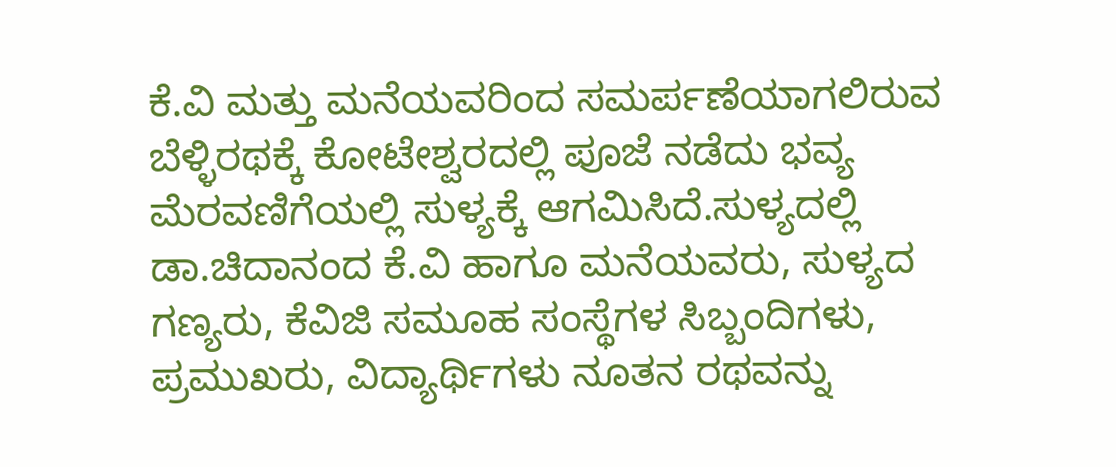ಕೆ.ವಿ ಮತ್ತು ಮನೆಯವರಿಂದ ಸಮರ್ಪಣೆಯಾಗಲಿರುವ ಬೆಳ್ಳಿರಥಕ್ಕೆ ಕೋಟೇಶ್ವರದಲ್ಲಿ ಪೂಜೆ ನಡೆದು ಭವ್ಯ ಮೆರವಣಿಗೆಯಲ್ಲಿ ಸುಳ್ಯಕ್ಕೆ ಆಗಮಿಸಿದೆ.ಸುಳ್ಯದಲ್ಲಿ ಡಾ.ಚಿದಾನಂದ ಕೆ.ವಿ ಹಾಗೂ ಮನೆಯವರು, ಸುಳ್ಯದ ಗಣ್ಯರು, ಕೆವಿಜಿ ಸಮೂಹ ಸಂಸ್ಥೆಗಳ ಸಿಬ್ಬಂದಿಗಳು, ಪ್ರಮುಖರು, ವಿದ್ಯಾರ್ಥಿಗಳು ನೂತನ ರಥವನ್ನು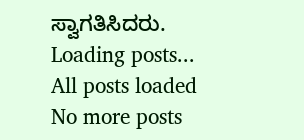ಸ್ವಾಗತಿಸಿದರು.
Loading posts...
All posts loaded
No more posts